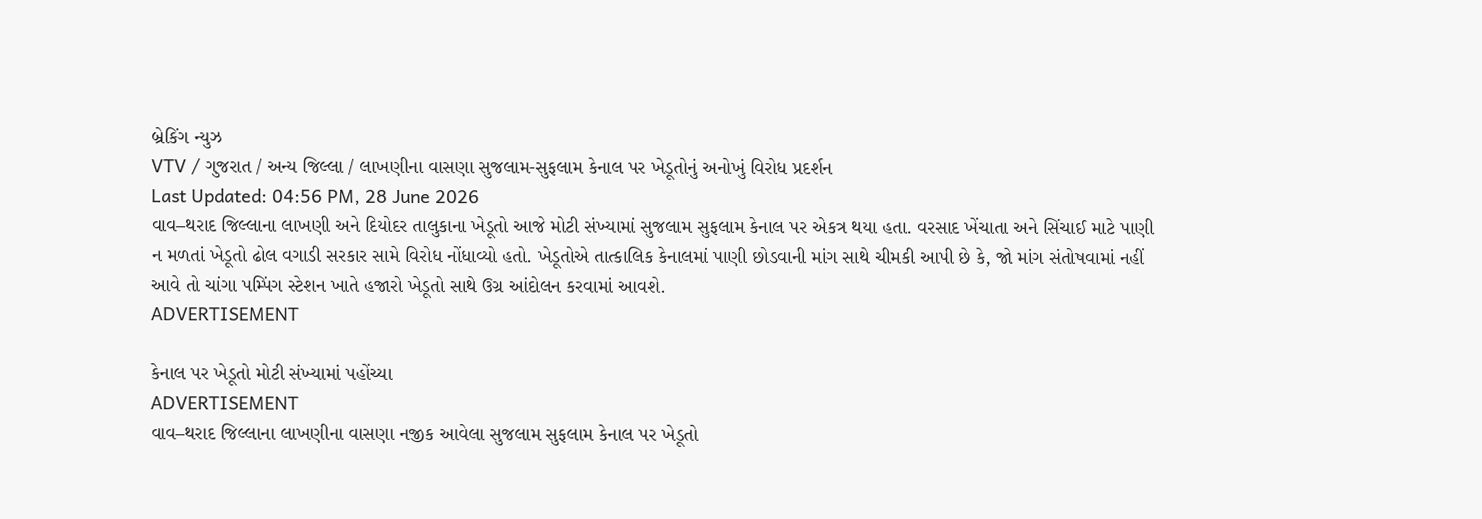બ્રેકિંગ ન્યુઝ
VTV / ગુજરાત / અન્ય જિલ્લા / લાખણીના વાસણા સુજલામ-સુફલામ કેનાલ પર ખેડૂતોનું અનોખું વિરોધ પ્રદર્શન
Last Updated: 04:56 PM, 28 June 2026
વાવ–થરાદ જિલ્લાના લાખણી અને દિયોદર તાલુકાના ખેડૂતો આજે મોટી સંખ્યામાં સુજલામ સુફલામ કેનાલ પર એકત્ર થયા હતા. વરસાદ ખેંચાતા અને સિંચાઈ માટે પાણી ન મળતાં ખેડૂતો ઢોલ વગાડી સરકાર સામે વિરોધ નોંધાવ્યો હતો. ખેડૂતોએ તાત્કાલિક કેનાલમાં પાણી છોડવાની માંગ સાથે ચીમકી આપી છે કે, જો માંગ સંતોષવામાં નહીં આવે તો ચાંગા પમ્પિંગ સ્ટેશન ખાતે હજારો ખેડૂતો સાથે ઉગ્ર આંદોલન કરવામાં આવશે.
ADVERTISEMENT

કેનાલ પર ખેડૂતો મોટી સંખ્યામાં પહોંચ્યા
ADVERTISEMENT
વાવ–થરાદ જિલ્લાના લાખણીના વાસણા નજીક આવેલા સુજલામ સુફલામ કેનાલ પર ખેડૂતો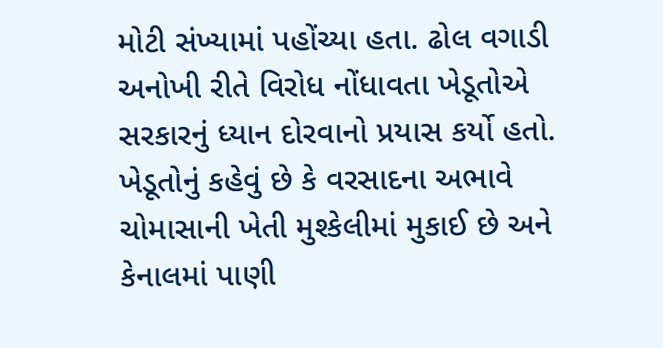મોટી સંખ્યામાં પહોંચ્યા હતા. ઢોલ વગાડી અનોખી રીતે વિરોધ નોંધાવતા ખેડૂતોએ સરકારનું ધ્યાન દોરવાનો પ્રયાસ કર્યો હતો. ખેડૂતોનું કહેવું છે કે વરસાદના અભાવે ચોમાસાની ખેતી મુશ્કેલીમાં મુકાઈ છે અને કેનાલમાં પાણી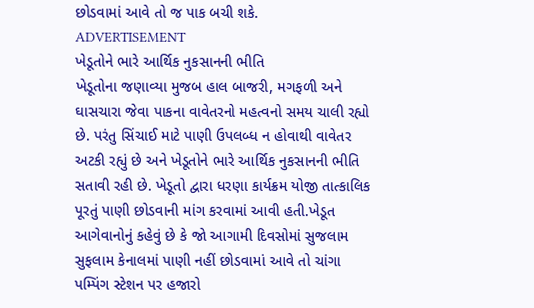છોડવામાં આવે તો જ પાક બચી શકે.
ADVERTISEMENT
ખેડૂતોને ભારે આર્થિક નુકસાનની ભીતિ
ખેડૂતોના જણાવ્યા મુજબ હાલ બાજરી, મગફળી અને ઘાસચારા જેવા પાકના વાવેતરનો મહત્વનો સમય ચાલી રહ્યો છે. પરંતુ સિંચાઈ માટે પાણી ઉપલબ્ધ ન હોવાથી વાવેતર અટકી રહ્યું છે અને ખેડૂતોને ભારે આર્થિક નુકસાનની ભીતિ સતાવી રહી છે. ખેડૂતો દ્વારા ધરણા કાર્યક્રમ યોજી તાત્કાલિક પૂરતું પાણી છોડવાની માંગ કરવામાં આવી હતી.ખેડૂત આગેવાનોનું કહેવું છે કે જો આગામી દિવસોમાં સુજલામ સુફલામ કેનાલમાં પાણી નહીં છોડવામાં આવે તો ચાંગા પમ્પિંગ સ્ટેશન પર હજારો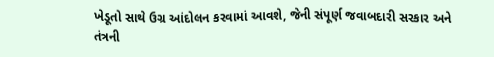ખેડૂતો સાથે ઉગ્ર આંદોલન કરવામાં આવશે, જેની સંપૂર્ણ જવાબદારી સરકાર અને તંત્રની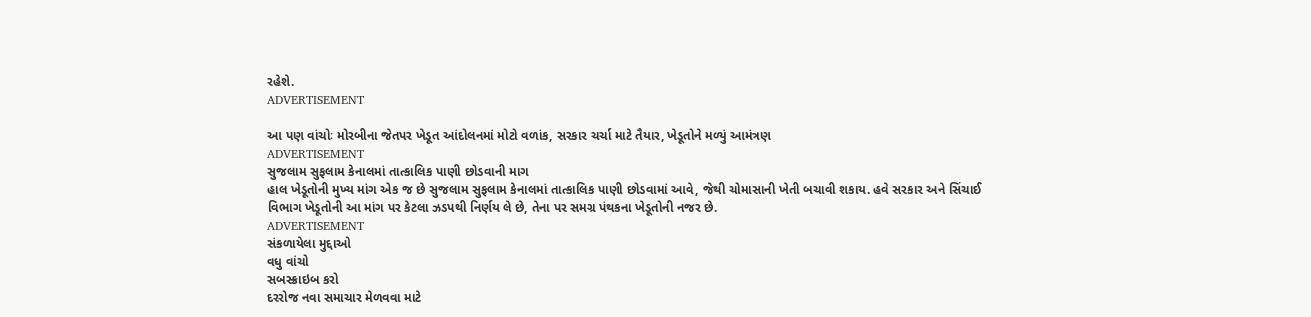રહેશે.
ADVERTISEMENT

આ પણ વાંચોઃ મોરબીના જેતપર ખેડૂત આંદોલનમાં મોટો વળાંક, સરકાર ચર્ચા માટે તૈયાર, ખેડૂતોને મળ્યું આમંત્રણ
ADVERTISEMENT
સુજલામ સુફલામ કેનાલમાં તાત્કાલિક પાણી છોડવાની માગ
હાલ ખેડૂતોની મુખ્ય માંગ એક જ છે સુજલામ સુફલામ કેનાલમાં તાત્કાલિક પાણી છોડવામાં આવે, જેથી ચોમાસાની ખેતી બચાવી શકાય. હવે સરકાર અને સિંચાઈ વિભાગ ખેડૂતોની આ માંગ પર કેટલા ઝડપથી નિર્ણય લે છે, તેના પર સમગ્ર પંથકના ખેડૂતોની નજર છે.
ADVERTISEMENT
સંકળાયેલા મુદ્દાઓ
વધુ વાંચો
સબસ્ક્રાઇબ કરો
દરરોજ નવા સમાચાર મેળવવા માટે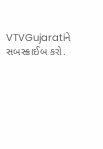VTVGujaratiને સબસ્ક્રાઈબ કરો.